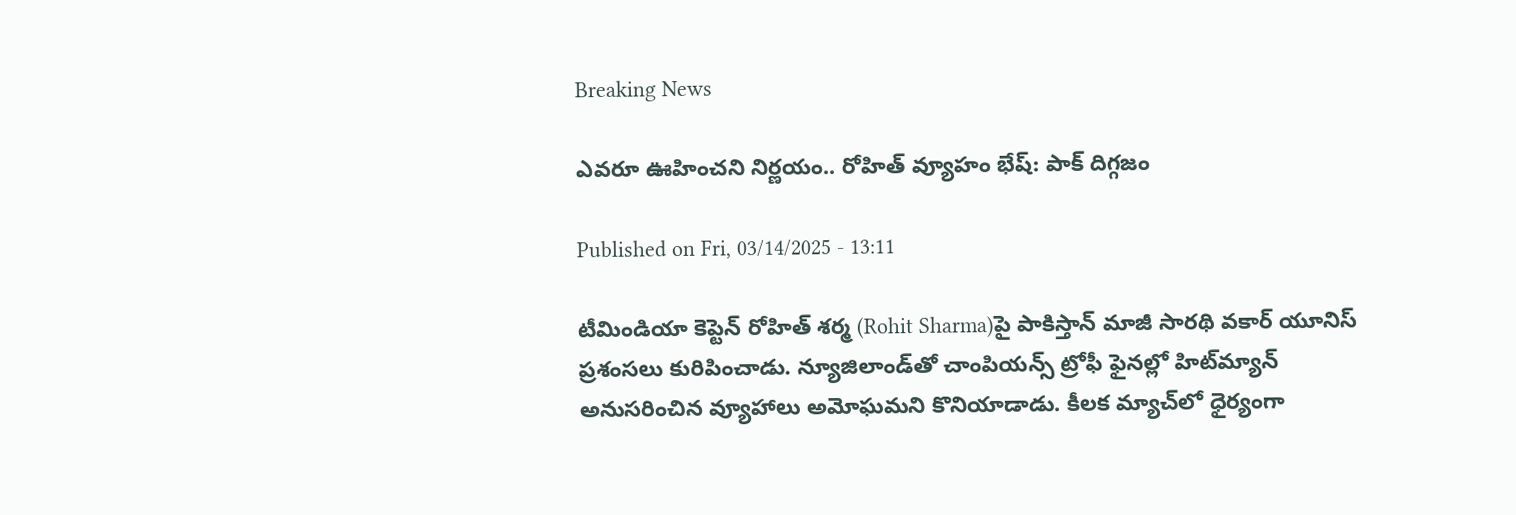Breaking News

ఎవరూ ఊహించని నిర్ణయం.. రోహిత్‌ వ్యూహం భేష్‌: పాక్‌ దిగ్గజం

Published on Fri, 03/14/2025 - 13:11

టీమిండియా కెప్టెన్‌ రోహిత్‌ శర్మ (Rohit Sharma)పై పాకిస్తాన్‌ మాజీ సారథి వకార్‌ యూనిస్‌ ప్రశంసలు కురిపించాడు. న్యూజిలాండ్‌తో చాంపియన్స్‌ ట్రోఫీ ఫైనల్లో హిట్‌మ్యాన్‌ అనుసరించిన వ్యూహాలు అమోఘమని కొనియాడాడు. కీలక మ్యాచ్‌లో ధైర్యంగా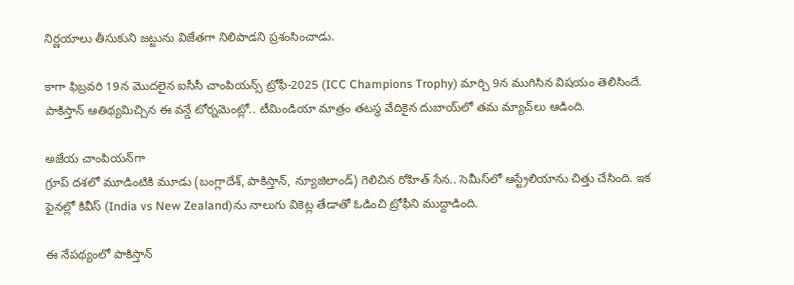నిర్ణయాలు తీసుకుని జట్టును విజేతగా నిలిపాడని ప్రశంసించాడు.

కాగా ఫిబ్రవరి 19న మొదలైన ఐసీసీ చాంపియన్స్‌ ట్రోఫీ-2025 (ICC Champions Trophy) మార్చి 9న ముగిసిన విషయం తెలిసిందే. పాకిస్తాన్‌ ఆతిథ్యమిచ్చిన ఈ వన్డే టోర్నమెంట్లో.. టీమిండియా మాత్రం తటస్థ వేదికైన దుబాయ్‌లో తమ మ్యాచ్‌లు ఆడింది.

అజేయ చాంపియన్‌గా
గ్రూప్‌ దశలో మూడింటికి మూడు (బంగ్లాదేశ్‌, పాకిస్తాన్‌, న్యూజిలాండ్‌) గెలిచిన రోహిత్‌ సేన.. సెమీస్‌లో ఆస్ట్రేలియాను చిత్తు చేసింది. ఇక ఫైనల్లో కివీస్‌ (India vs New Zealand)ను నాలుగు వికెట్ల తేడాతో ఓడించి ట్రోఫీని ముద్దాడింది.

ఈ నేపథ్యంలో పాకిస్తాన్‌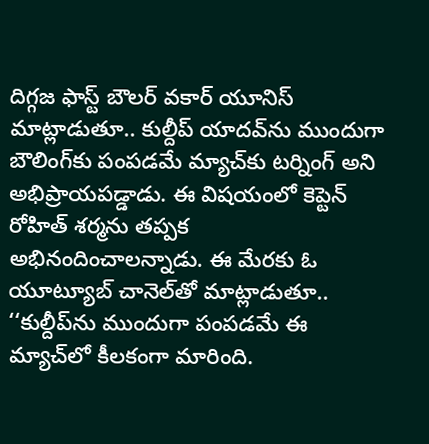దిగ్గజ ఫాస్ట్‌ బౌలర్‌ వకార్‌ యూనిస్‌ మాట్లాడుతూ.. కుల్దీప్‌ యాదవ్‌ను ముందుగా బౌలింగ్‌కు పంపడమే మ్యాచ్‌కు టర్నింగ్‌ అని అభిప్రాయపడ్డాడు. ఈ విషయంలో కెప్టెన్‌ రోహిత్‌ శర్మను తప్పక అభినందించాలన్నాడు. ఈ మేరకు ఓ యూట్యూబ్‌ చానెల్‌తో మాట్లాడుతూ.. ‘‘కుల్దీప్‌ను ముందుగా పంపడమే ఈ మ్యాచ్‌లో కీలకంగా మారింది.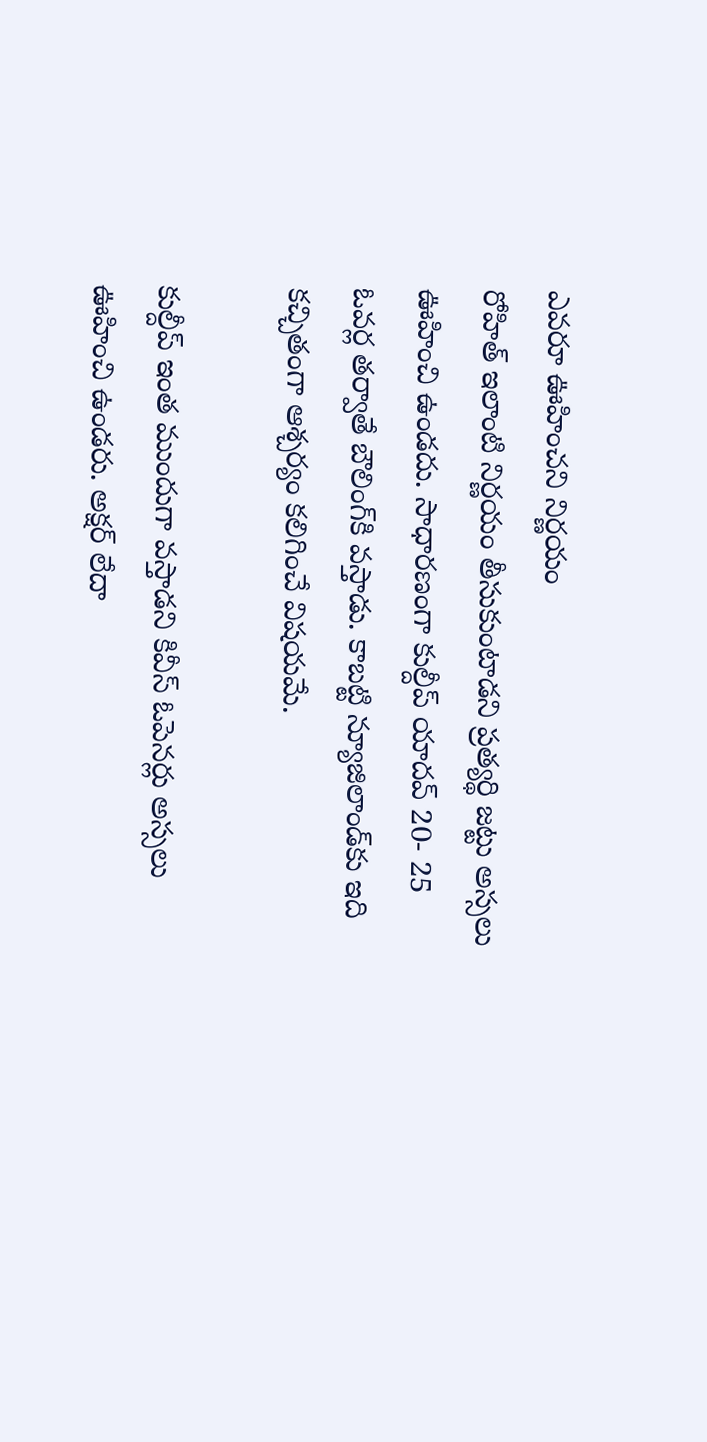ఎవరూ ఊహించని నిర్ణయం
రోహిత్‌ ఇలాంటి నిర్ణయం తీసుకుంటాడని ప్రత్యర్థి జట్టు అస్సలు ఊహించి ఉండదు. సాధారణంగా కుల్దీప్‌ యాదవ్‌ 20- 25 ఓవర్ల తర్వాతే బౌలింగ్‌కి వస్తాడు. కాబట్టి న్యూజిలాండ్‌కు ఇది కచ్చితంగా ఆశ్చర్యం కలిగించే విషయమే.

కుల్దీప్‌ ఇంత ముందుగా వస్తాడని కివీస్‌ ఓపెనర్లు అస్సలు ఊహించి ఉండరు. అక్షర్‌ లేదా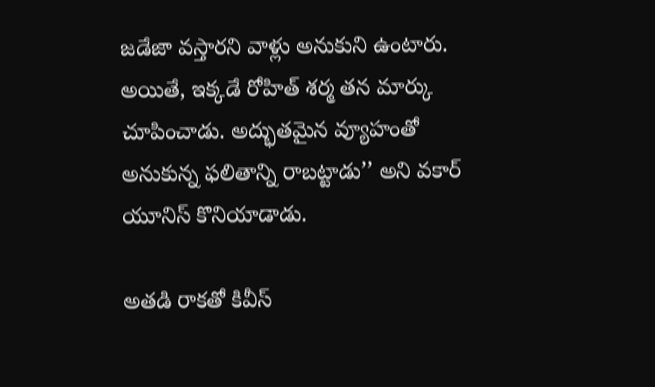జడేజా వస్తారని వాళ్లు అనుకుని ఉంటారు. అయితే, ఇక్కడే రోహిత్‌ శర్మ తన మార్కు చూపించాడు. అద్భుతమైన వ్యూహంతో అనుకున్న ఫలితాన్ని రాబట్టాడు’’ అని వకార్‌ యూనిస్‌ కొనియాడాడు.

అతడి రాకతో కివీస్‌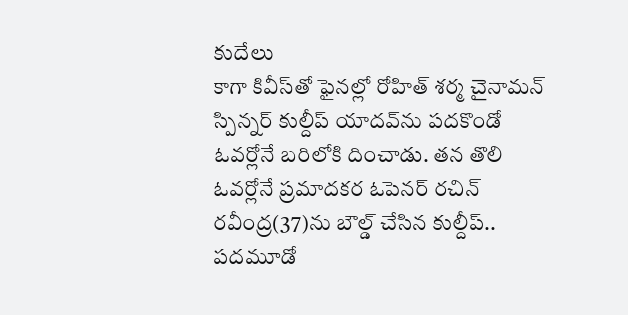కుదేలు
కాగా కివీస్‌తో ఫైనల్లో రోహిత్‌ శర్మ చైనామన్‌ స్పిన్నర్‌ కుల్దీప్‌ యాదవ్‌ను పదకొండో ఓవర్లోనే బరిలోకి దించాడు. తన తొలి ఓవర్లోనే ప్రమాదకర ఓపెనర్‌ రచిన్‌ రవీంద్ర(37)ను బౌల్డ్‌ చేసిన కుల్దీప్‌.. పదమూడో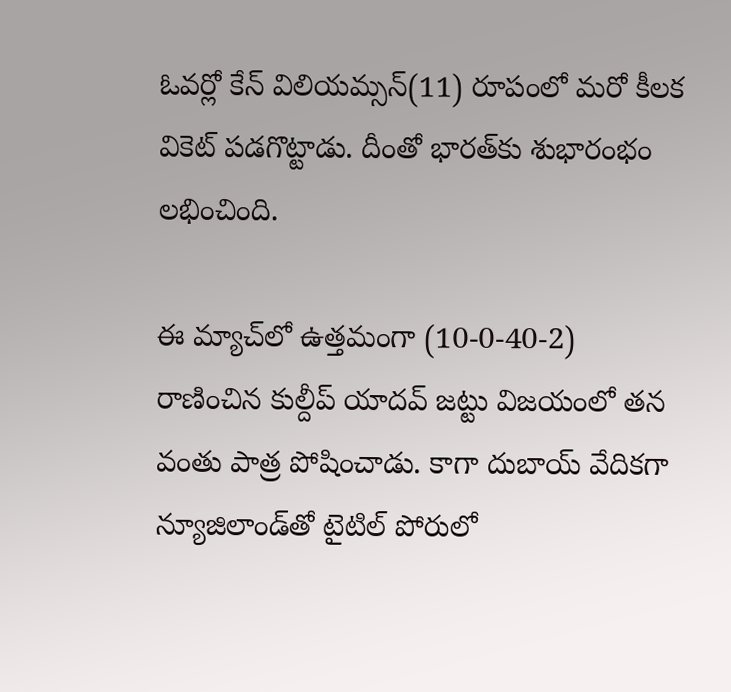ఓవర్లో కేన్‌ విలియమ్సన్‌(11) రూపంలో మరో కీలక వికెట్ పడగొట్టాడు. దీంతో భారత్‌కు శుభారంభం లభించింది.

ఈ మ్యాచ్‌లో ఉత్తమంగా (10-0-40-2) రాణించిన కుల్దీప్‌ యాదవ్‌ జట్టు విజయంలో తన వంతు పాత్ర పోషించాడు. కాగా దుబాయ్‌ వేదికగా న్యూజిలాండ్‌తో టైటిల్‌ పోరులో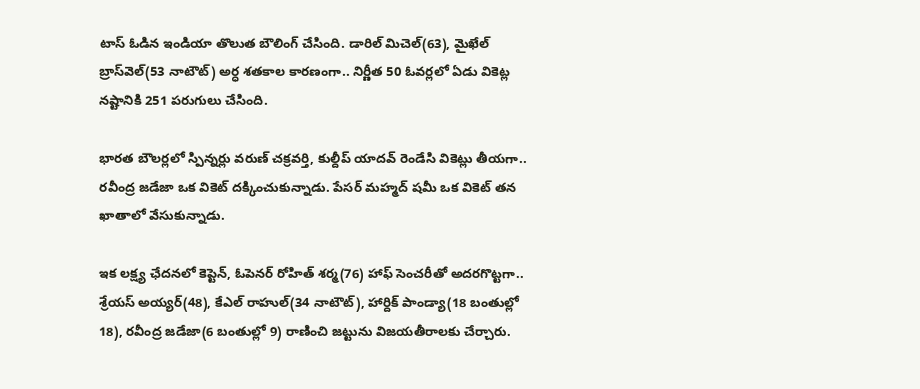టాస్‌ ఓడిన ఇండియా తొలుత బౌలింగ్‌ చేసింది. డారిల్‌ మిచెల్‌(63), మైఖేల్‌ బ్రాస్‌వెల్‌(53 నాటౌట్‌) అర్ధ శతకాల కారణంగా.. నిర్ణీత 50 ఓవర్లలో ఏడు వికెట్ల నష్టానికి 251 పరుగులు చేసింది.

భారత బౌలర్లలో స్పిన్నర్లు వరుణ్‌ చక్రవర్తి, కుల్దీప్‌ యాదవ్‌ రెండేసి వికెట్లు తీయగా.. రవీంద్ర జడేజా ఒక వికెట్‌ దక్కించుకున్నాడు. పేసర్‌ మహ్మద్‌ షమీ ఒక వికెట్‌ తన ఖాతాలో వేసుకున్నాడు.

ఇక లక్ష్య ఛేదనలో కెప్టెన్‌, ఓపెనర్‌ రోహిత్‌ శర్మ(76) హాఫ్‌ సెంచరీతో అదరగొట్టగా.. శ్రేయస్‌ అయ్యర్‌(48), కేఎల్‌ రాహుల్‌(34 నాటౌట్‌), హార్దిక్‌ పాండ్యా(18 బంతుల్లో 18), రవీంద్ర జడేజా(6 బంతుల్లో 9) రాణించి జట్టును విజయతీరాలకు చేర్చారు.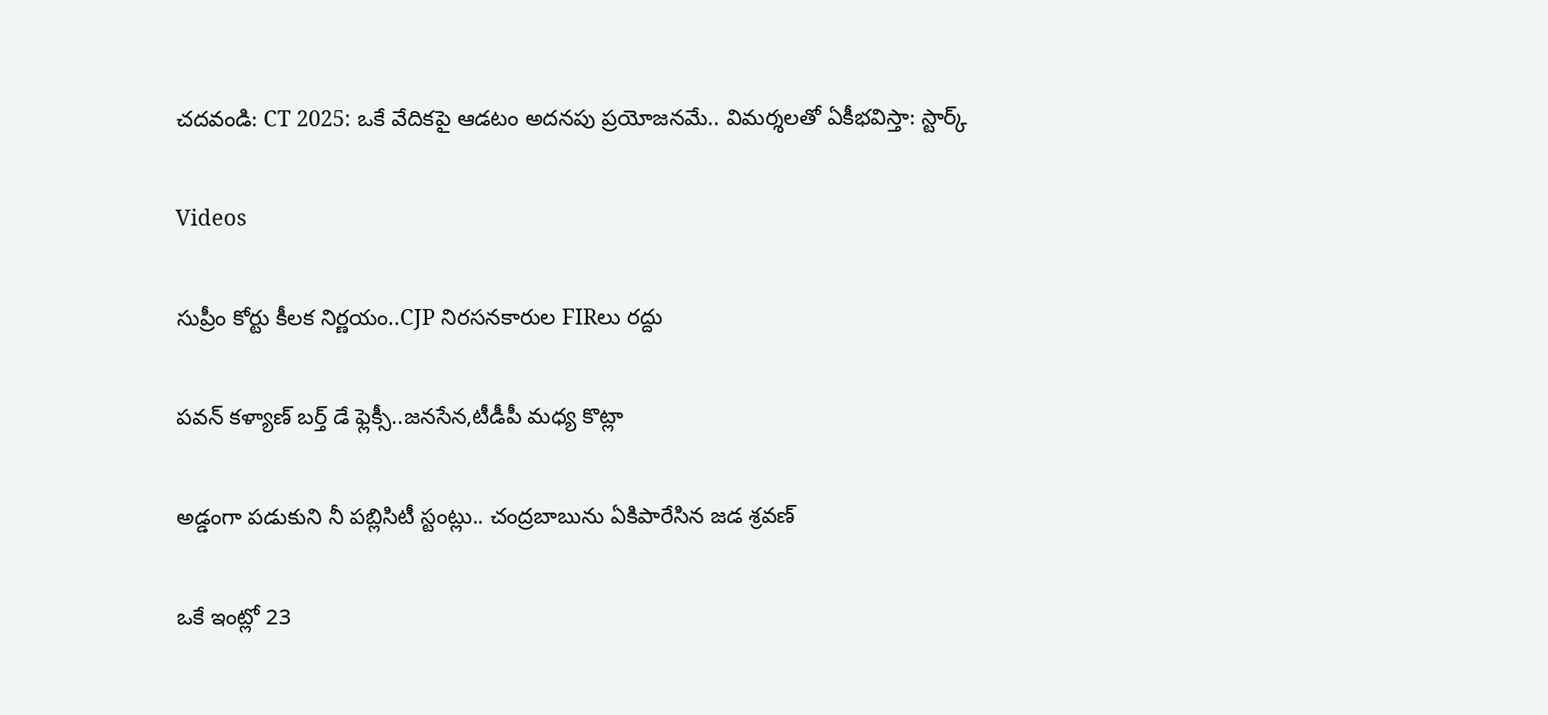చదవండి: CT 2025: ఒకే వేదికపై ఆడటం అదనపు ప్రయోజనమే.. విమర్శలతో ఏకీభవిస్తా: స్టార్క్‌

Videos

సుప్రీం కోర్టు కీలక నిర్ణయం..CJP నిరసనకారుల FIRలు రద్దు

పవన్ కళ్యాణ్ బర్త్ డే ఫ్లెక్సీ..జనసేన,టీడీపీ మధ్య కొట్లా

అడ్డంగా పడుకుని నీ పబ్లిసిటీ స్టంట్లు.. చంద్రబాబును ఏకిపారేసిన జడ శ్రవణ్

ఒకే ఇంట్లో 23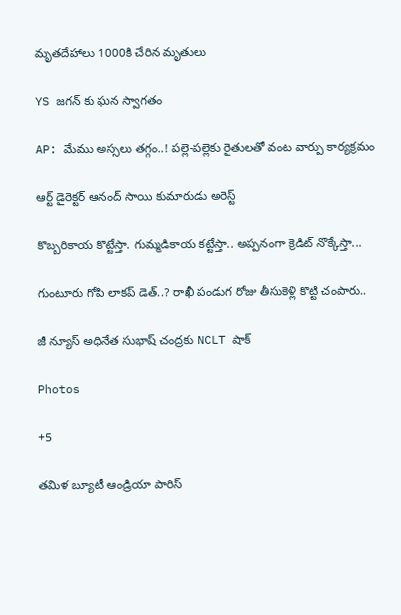మృతదేహాలు 1000కి చేరిన మృతులు

YS జగన్ కు ఘన స్వాగతం

AP: మేము అస్సలు తగ్గం..! పల్లె-పల్లెకు రైతులతో వంట వార్పు కార్యక్రమం

ఆర్ట్ డైరెక్టర్ ఆనంద్ సాయి కుమారుడు అరెస్ట్

కొబ్బరికాయ కొట్టేస్తా. గుమ్మడికాయ కట్టేస్తా.. అప్పనంగా క్రెడిట్ నొక్కేస్తా...

గుంటూరు గోపి లాకప్ డెత్..? రాఖీ పండుగ రోజు తీసుకెళ్లి కొట్టి చంపారు..

జీ న్యూస్ అధినేత సుభాష్ చంద్రకు NCLT షాక్

Photos

+5

తమిళ బ్యూటీ ఆండ్రియా పారిస్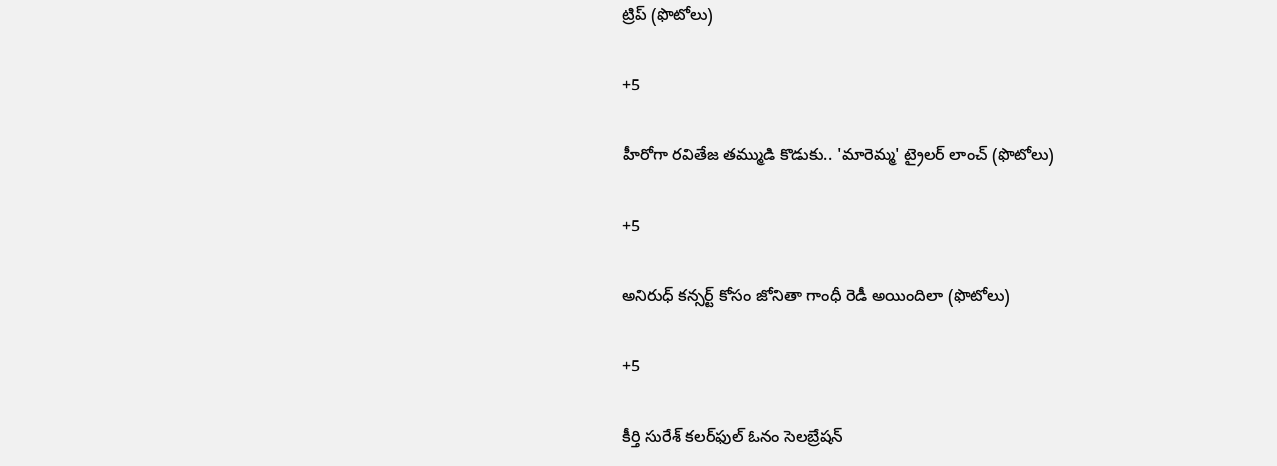ట్రిప్ (ఫొటోలు)

+5

హీరోగా రవితేజ తమ్ముడి కొడుకు.. 'మారెమ్మ' ట్రైలర్ లాంచ్ (ఫొటోలు)

+5

అనిరుధ్ కన్సర్ట్ కోసం జోనితా గాంధీ రెడీ అయిందిలా (ఫొటోలు)

+5

కీర్తి సురేశ్ కలర్‌ఫుల్ ఓనం సెలబ్రేషన్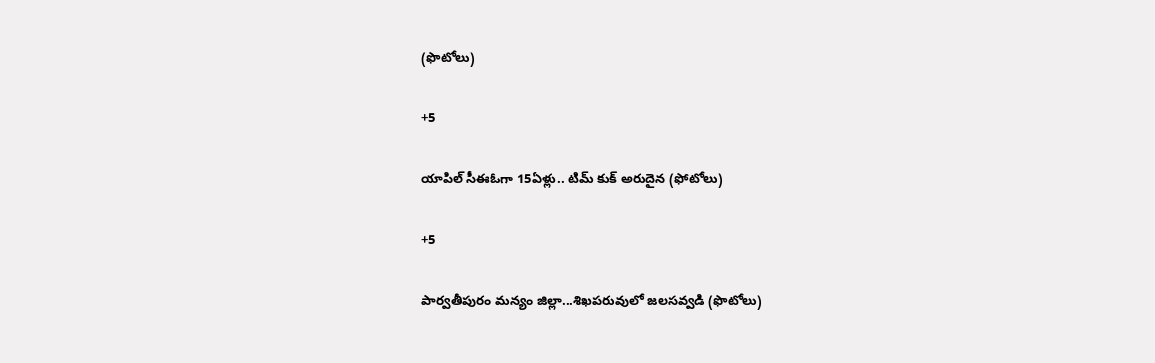(ఫొటోలు)

+5

యాపిల్ సీఈఓగా 15ఏళ్లు.. టిమ్ కుక్ అరుదైన (ఫోటోలు)

+5

పార్వతీపురం మన్యం జిల్లా...శిఖపరువులో జలసవ్వడి (ఫొటోలు)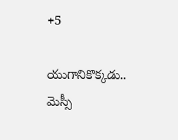+5

యుగానికొక్కడు.. మెస్సీ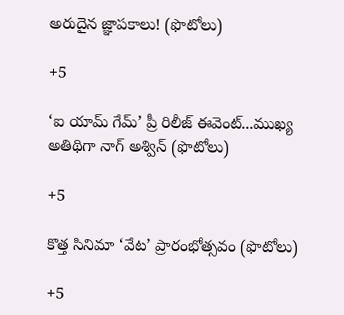అరుదైన జ్ఞాపకాలు! (ఫొటోలు)

+5

‘ఐ యామ్‌ గేమ్‌’ ప్రీ రిలీజ్‌ ఈవెంట్‌...ముఖ్య అతిథిగా నాగ్‌ అశ్విన్‌ (ఫొటోలు)

+5

కొత్త సినిమా ‘వేట’ ప్రారంభోత్సవం (ఫొటోలు)

+5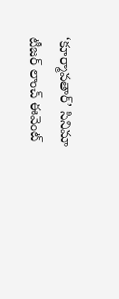‘కూర్మావతార్‌’ సినిమా టీజర్‌ లాంచ్‌ ఈవెంట్‌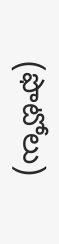(ఫొటోలు)